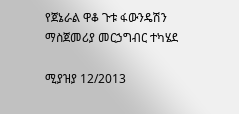የጀኔራል ዋቆ ጉቱ ፋውንዴሽን ማስጀመሪያ መርኃግብር ተካሄደ

ሚያዝያ 12/2013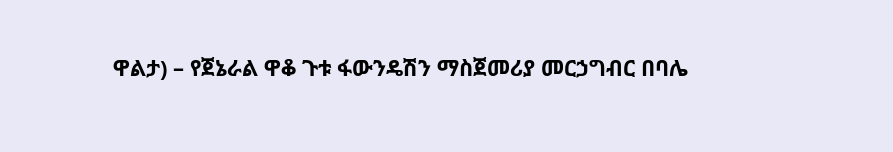ዋልታ) – የጀኔራል ዋቆ ጉቱ ፋውንዴሽን ማስጀመሪያ መርኃግብር በባሌ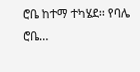ሮቤ ከተማ ተካሄደ፡፡ የባሌ ሮቤ…